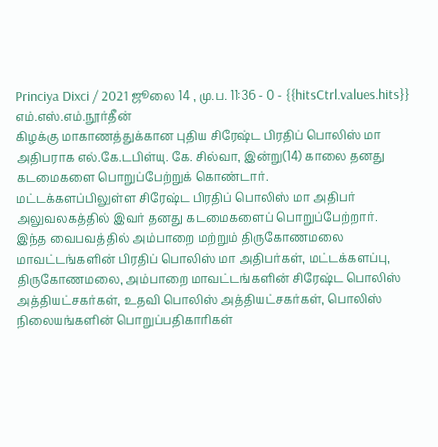Princiya Dixci / 2021 ஜூலை 14 , மு.ப. 11:36 - 0 - {{hitsCtrl.values.hits}}
எம்.எஸ்.எம்.நூர்தீன்
கிழக்கு மாகாணத்துக்கான புதிய சிரேஷ்ட பிரதிப் பொலிஸ் மா அதிபராக எல்.கே.டபிள்யு. கே. சில்வா, இன்று(14) காலை தனது கடமைகளை பொறுப்பேற்றுக் கொண்டார்.
மட்டக்களப்பிலுள்ள சிரேஷ்ட பிரதிப் பொலிஸ் மா அதிபர் அலுவலகத்தில் இவர் தனது கடமைகளைப் பொறுப்பேற்றார்.
இந்த வைபவத்தில் அம்பாறை மற்றும் திருகோணமலை மாவட்டங்களின் பிரதிப் பொலிஸ் மா அதிபர்கள், மட்டக்களப்பு, திருகோணமலை, அம்பாறை மாவட்டங்களின் சிரேஷ்ட பொலிஸ் அத்தியட்சகர்கள், உதவி பொலிஸ் அத்தியட்சகர்கள், பொலிஸ் நிலையங்களின் பொறுப்பதிகாரிகள்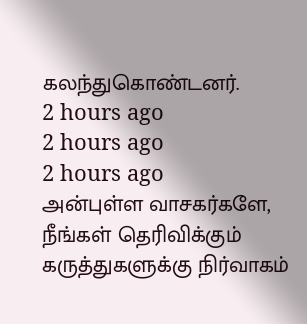கலந்துகொண்டனர்.
2 hours ago
2 hours ago
2 hours ago
அன்புள்ள வாசகர்களே,
நீங்கள் தெரிவிக்கும் கருத்துகளுக்கு நிர்வாகம்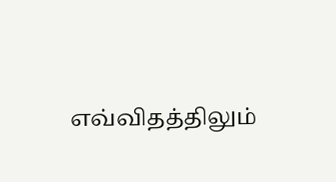எவ்விதத்திலும்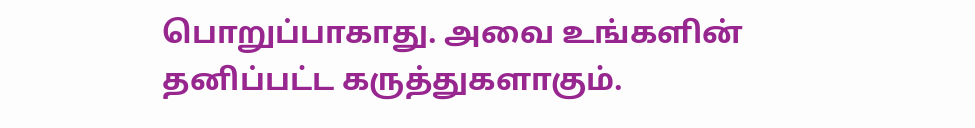பொறுப்பாகாது. அவை உங்களின் தனிப்பட்ட கருத்துகளாகும்.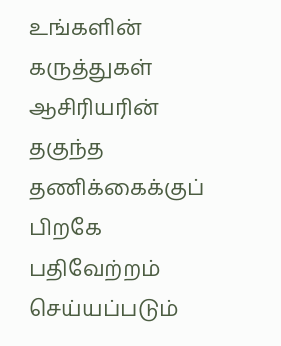உங்களின் கருத்துகள் ஆசிரியரின் தகுந்த தணிக்கைக்குப் பிறகே பதிவேற்றம் செய்யப்படும்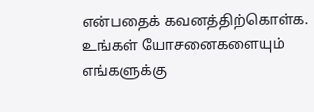என்பதைக் கவனத்திற்கொள்க. உங்கள் யோசனைகளையும் எங்களுக்கு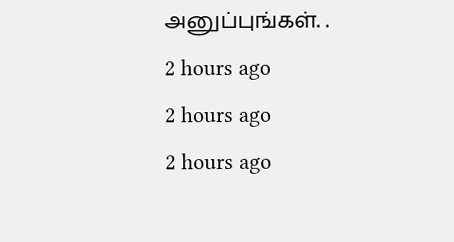அனுப்புங்கள். .
2 hours ago
2 hours ago
2 hours ago